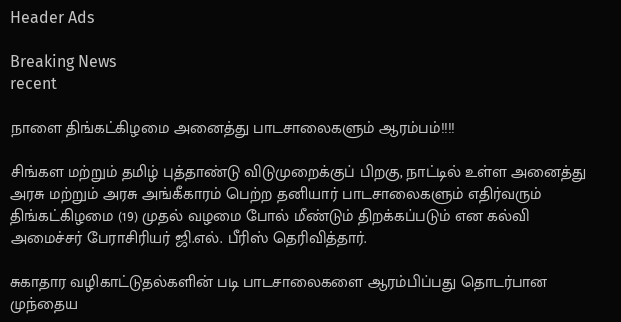Header Ads

Breaking News
recent

நாளை திங்கட்கிழமை அனைத்து பாடசாலைகளும் ஆரம்பம்!!!!

சிங்கள மற்றும் தமிழ் புத்தாண்டு விடுமுறைக்குப் பிறகு, நாட்டில் உள்ள அனைத்து அரசு மற்றும் அரசு அங்கீகாரம் பெற்ற தனியார் பாடசாலைகளும் எதிர்வரும் திங்கட்கிழமை (19) முதல் வழமை போல் மீண்டும் திறக்கப்படும் என கல்வி அமைச்சர் பேராசிரியர் ஜி.எல். பீரிஸ் தெரிவித்தார்.

சுகாதார வழிகாட்டுதல்களின் படி பாடசாலைகளை ஆரம்பிப்பது தொடர்பான முந்தைய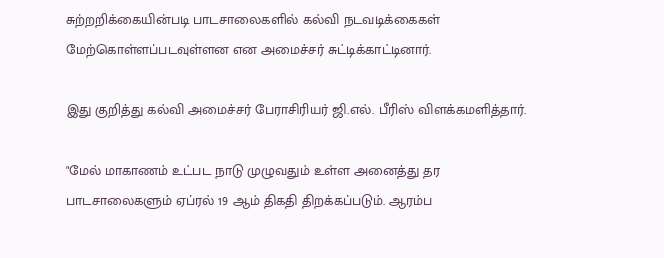சுற்றறிக்கையின்படி பாடசாலைகளில் கல்வி நடவடிக்கைகள் மேற்கொள்ளப்படவுள்ளன என அமைச்சர் சுட்டிக்காட்டினார்.

இது குறித்து கல்வி அமைச்சர் பேராசிரியர் ஜி.எல். பீரிஸ் விளக்கமளித்தார்.

"மேல் மாகாணம் உட்பட நாடு முழுவதும் உள்ள அனைத்து தர பாடசாலைகளும் ஏப்ரல் 19 ஆம் திகதி திறக்கப்படும். ஆரம்ப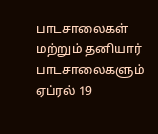பாடசாலைகள் மற்றும் தனியார் பாடசாலைகளும் ஏப்ரல் 19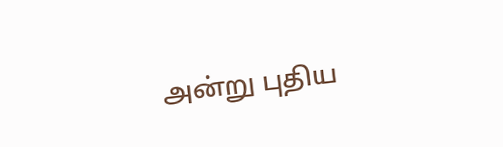அன்று புதிய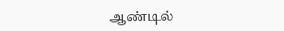ஆண்டில்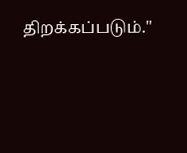திறக்கப்படும்."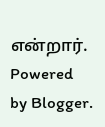என்றார்.
Powered by Blogger.